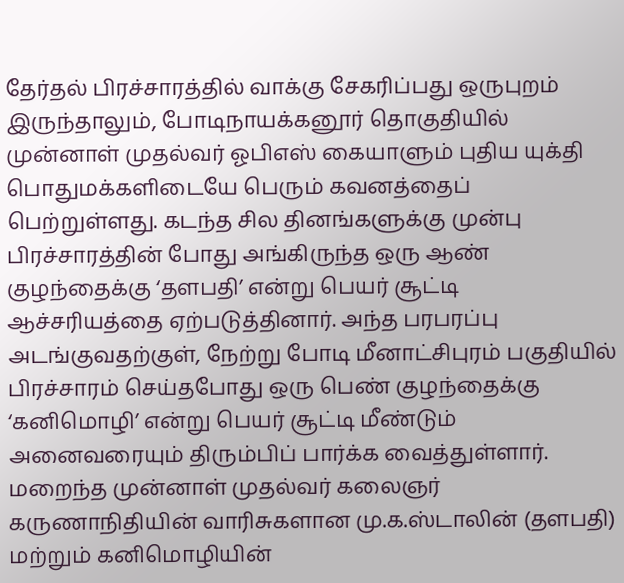தேர்தல் பிரச்சாரத்தில் வாக்கு சேகரிப்பது ஒருபுறம் இருந்தாலும், போடிநாயக்கனூர் தொகுதியில் முன்னாள் முதல்வர் ஓபிஎஸ் கையாளும் புதிய யுக்தி பொதுமக்களிடையே பெரும் கவனத்தைப் பெற்றுள்ளது. கடந்த சில தினங்களுக்கு முன்பு பிரச்சாரத்தின் போது அங்கிருந்த ஒரு ஆண் குழந்தைக்கு ‘தளபதி’ என்று பெயர் சூட்டி ஆச்சரியத்தை ஏற்படுத்தினார். அந்த பரபரப்பு அடங்குவதற்குள், நேற்று போடி மீனாட்சிபுரம் பகுதியில் பிரச்சாரம் செய்தபோது ஒரு பெண் குழந்தைக்கு ‘கனிமொழி’ என்று பெயர் சூட்டி மீண்டும் அனைவரையும் திரும்பிப் பார்க்க வைத்துள்ளார்.
மறைந்த முன்னாள் முதல்வர் கலைஞர் கருணாநிதியின் வாரிசுகளான மு.க.ஸ்டாலின் (தளபதி) மற்றும் கனிமொழியின்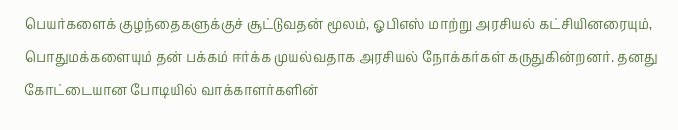பெயர்களைக் குழந்தைகளுக்குச் சூட்டுவதன் மூலம், ஓபிஎஸ் மாற்று அரசியல் கட்சியினரையும், பொதுமக்களையும் தன் பக்கம் ஈர்க்க முயல்வதாக அரசியல் நோக்கர்கள் கருதுகின்றனர். தனது கோட்டையான போடியில் வாக்காளர்களின்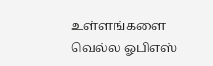உள்ளங்களை வெல்ல ஓபிஎஸ்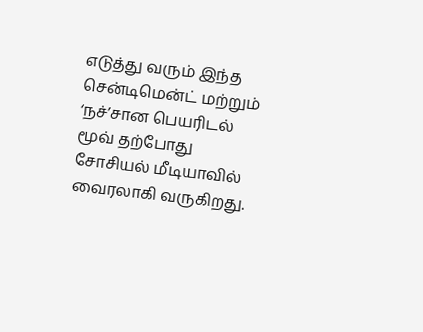எடுத்து வரும் இந்த சென்டிமென்ட் மற்றும் ‘நச்’சான பெயரிடல் மூவ் தற்போது சோசியல் மீடியாவில் வைரலாகி வருகிறது.